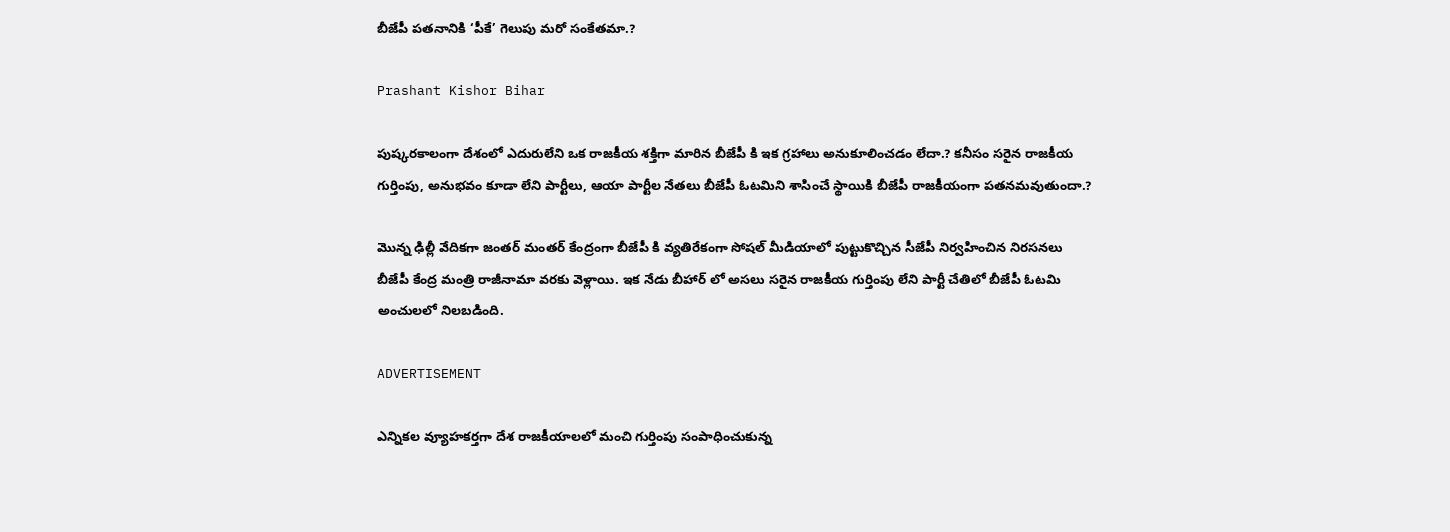బీజేపీ పతనానికి ‘పీకే’ గెలుపు మరో సంకేతమా.?

Prashant Kishor Bihar

పుష్కరకాలంగా దేశంలో ఎదురులేని ఒక రాజకీయ శక్తిగా మారిన బీజేపీ కి ఇక గ్రహాలు అనుకూలించడం లేదా.? కనీసం సరైన రాజకీయ గుర్తింపు, అనుభవం కూడా లేని పార్టీలు, ఆయా పార్టీల నేతలు బీజేపీ ఓటమిని శాసించే స్థాయికి బీజేపీ రాజకీయంగా పతనమవుతుందా.?

మొన్న ఢిల్లీ వేదికగా జంతర్ మంతర్ కేంద్రంగా బీజేపీ కి వ్యతిరేకంగా సోషల్ మీడియాలో పుట్టుకొచ్చిన సీజేపీ నిర్వహించిన నిరసనలు బీజేపీ కేంద్ర మంత్రి రాజీనామా వరకు వెళ్లాయి. ఇక నేడు బీహార్ లో అసలు సరైన రాజకీయ గుర్తింపు లేని పార్టీ చేతిలో బీజేపీ ఓటమి అంచులలో నిలబడింది.

ADVERTISEMENT

ఎన్నికల వ్యూహకర్తగా దేశ రాజకీయాలలో మంచి గుర్తింపు సంపాధించుకున్న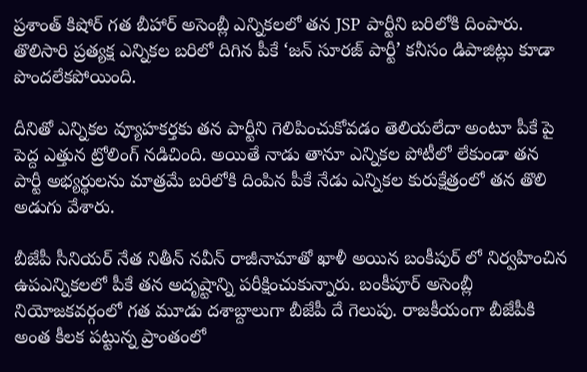ప్రశాంత్ కిషోర్ గత బీహార్ అసెంబ్లీ ఎన్నికలలో తన JSP పార్టీని బరిలోకి దింపారు. తొలిసారి ప్రత్యక్ష ఎన్నికల బరిలో దిగిన పీకే ‘జన్ సూరజ్ పార్టీ’ కనీసం డిపాజిట్లు కూడా పొందలేకపోయింది.

దీనితో ఎన్నికల వ్యూహకర్తకు తన పార్టీని గెలిపించుకోవడం తెలియలేదా అంటూ పీకే పై పెద్ద ఎత్తున ట్రోలింగ్ నడిచింది. అయితే నాడు తానూ ఎన్నికల పోటీలో లేకుండా తన పార్టీ అభ్యర్థులను మాత్రమే బరిలోకి దింపిన పీకే నేడు ఎన్నికల కురుక్షేత్రంలో తన తొలి అడుగు వేశారు.

బీజేపీ సీనియర్ నేత నితీన్ నవీన్ రాజీనామాతో ఖాళీ అయిన బంకీపుర్ లో నిర్వహించిన ఉపఎన్నికలలో పీకే తన అదృష్టాన్ని పరీక్షించుకున్నారు. బంకీపూర్ అసెంబ్లీ నియోజకవర్గంలో గత మూడు దశాబ్దాలుగా బీజేపీ దే గెలుపు. రాజకీయంగా బీజేపీకి అంత కీలక పట్టున్న ప్రాంతంలో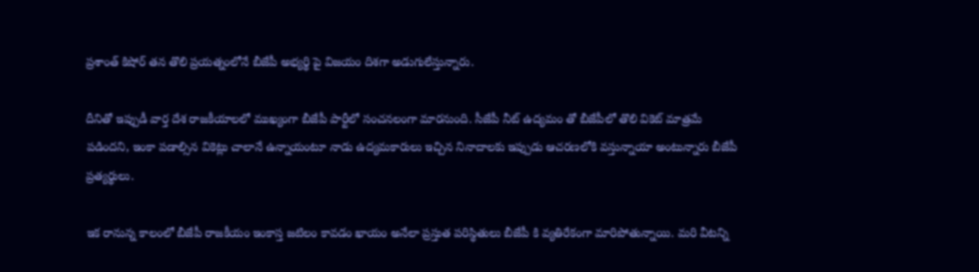ప్రశాంత్ కిషోర్ తన తొలి ప్రయత్నంలోనే బీజేపీ అభ్యర్థి పై విజయం దిశగా అడుగులేస్తున్నారు.

దీనితో ఇప్పుడీ వార్త దేశ రాజకీయాలలో ముఖ్యంగా బీజేపీ పార్టీలో సంచనలంగా మారనుంది. సీజేపీ నీట్ ఉద్యమం తో బీజేపీలో తొలి వికెట్ మాత్రమే పడిందని, ఇంకా పడాల్సిన వికెట్లు చాలానే ఉన్నాయంటూ నాడు ఉద్యమకారులు ఇచ్చిన నినాదాలకు ఇప్పుడు ఆచరణలోకి వస్తున్నాయా అంటున్నారు బీజేపీ ప్రత్యర్థులు.

ఇక రానున్న కాలంలో బీజేపీ రాజకీయం ఇంకాస్త జటిలం కావడం ఖాయం అనేలా ప్రస్తుత పరిస్థితులు బీజేపీ కి వ్యతిరేకంగా మారిపోతున్నాయి. మరి వీటన్ని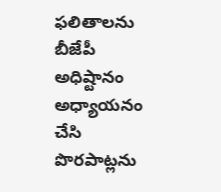ఫలితాలను బీజేపీ అధిష్టానం అధ్యాయనం చేసి పొరపాట్లను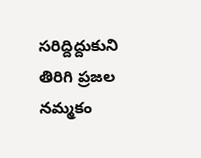సరిద్దిద్దుకుని తిరిగి ప్రజల నమ్మకం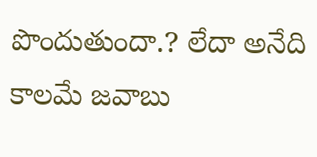పొందుతుందా.? లేదా అనేది కాలమే జవాబు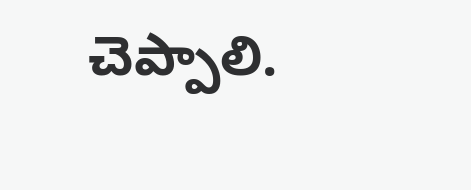చెప్పాలి.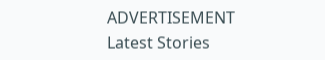ADVERTISEMENT
Latest Stories